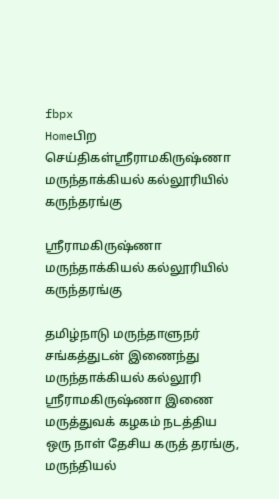fbpx
Homeபிற செய்திகள்ஸ்ரீராமகிருஷ்ணா மருந்தாக்கியல் கல்லூரியில் கருந்தரங்கு

ஸ்ரீராமகிருஷ்ணா மருந்தாக்கியல் கல்லூரியில் கருந்தரங்கு

தமிழ்நாடு மருந்தாளுநர் சங்கத்துடன் இணைந்து மருந்தாக்கியல் கல்லூரி ஸ்ரீராமகிருஷ்ணா இணை மருத்துவக் கழகம் நடத்திய ஒரு நாள் தேசிய கருத் தரங்கு, மருந்தியல்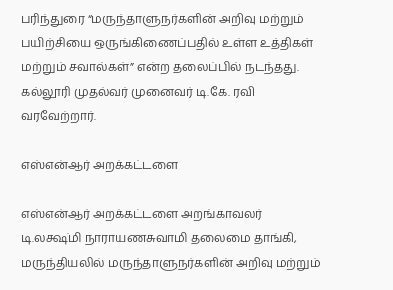பரிந்துரை “மருந்தாளுநர்களின் அறிவு மற்றும் பயிற்சியை ஒருங்கிணைப்பதில் உள்ள உத்திகள் மற்றும் சவால்கள்” என்ற தலைப்பில் நடந்தது. கல்லூரி முதல்வர் முனைவர் டி.கே. ரவி வரவேற்றார்.

எஸ்என்ஆர் அறக்கட்டளை

எஸ்என்ஆர் அறக்கட்டளை அறங்காவலர் டி.லக்ஷ்மி நாராயணசுவாமி தலைமை தாங்கி, மருந்தியலில் மருந்தாளுநர்களின் அறிவு மற்றும்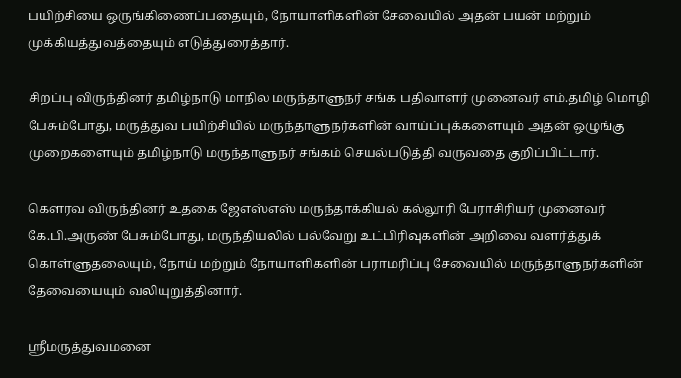பயிற்சியை ஒருங்கிணைப்பதையும், நோயாளிகளின் சேவையில் அதன் பயன் மற்றும் முக்கியத்துவத்தையும் எடுத்துரைத்தார்.

சிறப்பு விருந்தினர் தமிழ்நாடு மாநில மருந்தாளுநர் சங்க பதிவாளர் முனைவர் எம்.தமிழ் மொழி பேசும்போது, மருத்துவ பயிற்சியில் மருந்தாளுநர்களின் வாய்ப்புக்களையும் அதன் ஒழுங்கு முறைகளையும் தமிழ்நாடு மருந்தாளுநர் சங்கம் செயல்படுத்தி வருவதை குறிப்பிட்டார்.

கௌரவ விருந்தினர் உதகை ஜேஎஸ்எஸ் மருந்தாக்கியல் கல்லூரி பேராசிரியர் முனைவர் கே.பி.அருண் பேசும்போது, மருந்தியலில் பல்வேறு உட்பிரிவுகளின் அறிவை வளர்த்துக் கொள்ளுதலையும், நோய் மற்றும் நோயாளிகளின் பராமரிப்பு சேவையில் மருந்தாளுநர்களின் தேவையையும் வலியுறுத்தினார்.

ஸ்ரீமருத்துவமனை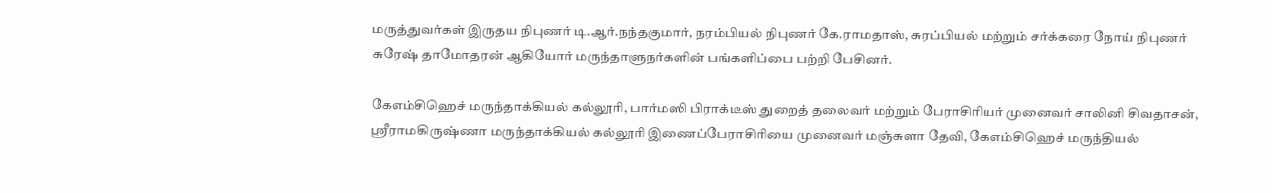மருத்துவர்கள் இருதய நிபுணர் டி.ஆர்.நந்தகுமார், நரம்பியல் நிபுணர் கே.ராமதாஸ், சுரப்பியல் மற்றும் சர்க்கரை நோய் நிபுணர் சுரேஷ் தாமோதரன் ஆகியோர் மருந்தாளுநர்களின் பங்களிப்பை பற்றி பேசினர்.

கேஎம்சிஹெச் மருந்தாக்கியல் கல்லூரி, பார்மஸி பிராக்டீஸ் துறைத் தலைவர் மற்றும் பேராசிரியர் முனைவர் சாலினி சிவதாசன், ஸ்ரீராமகிருஷ்ணா மருந்தாக்கியல் கல்லூரி இணைப்பேராசிரியை முனைவர் மஞ்சுளா தேவி, கேஎம்சிஹெச் மருந்தியல்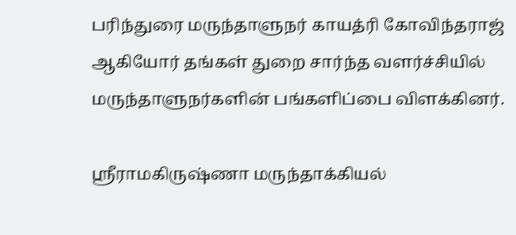பரிந்துரை மருந்தாளுநர் காயத்ரி கோவிந்தராஜ் ஆகியோர் தங்கள் துறை சார்ந்த வளர்ச்சியில் மருந்தாளுநர்களின் பங்களிப்பை விளக்கினர்.

ஸ்ரீராமகிருஷ்ணா மருந்தாக்கியல்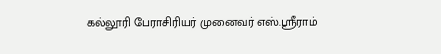கல்லூரி பேராசிரியர் முனைவர் எஸ்.ஸ்ரீராம்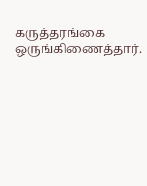கருத்தரங்கை ஒருங்கிணைத்தார்.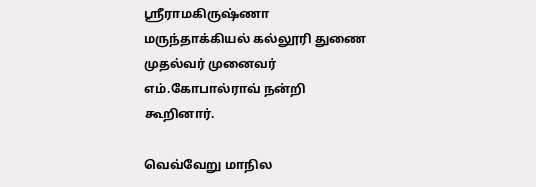ஸ்ரீராமகிருஷ்ணா மருந்தாக்கியல் கல்லூரி துணை முதல்வர் முனைவர் எம்.கோபால்ராவ் நன்றி கூறினார்.

வெவ்வேறு மாநில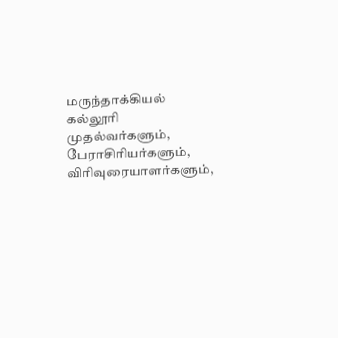மருந்தாக்கியல் கல்லூரி முதல்வர்களும், பேராசிரியர்களும், விரிவுரையாளர்களும்,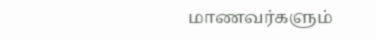மாணவர்களும்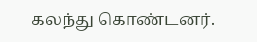கலந்து கொண்டனர்.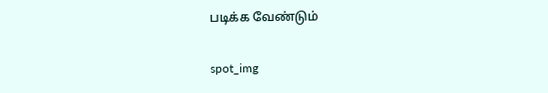படிக்க வேண்டும்

spot_img